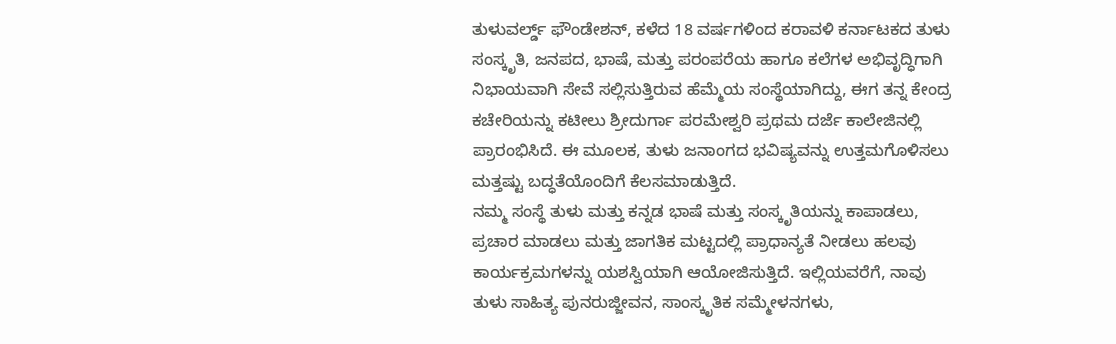ತುಳುವರ್ಲ್ಡ್ ಫೌಂಡೇಶನ್, ಕಳೆದ 18 ವರ್ಷಗಳಿಂದ ಕರಾವಳಿ ಕರ್ನಾಟಕದ ತುಳು ಸಂಸ್ಕೃತಿ, ಜನಪದ, ಭಾಷೆ, ಮತ್ತು ಪರಂಪರೆಯ ಹಾಗೂ ಕಲೆಗಳ ಅಭಿವೃದ್ಧಿಗಾಗಿ ನಿಭಾಯವಾಗಿ ಸೇವೆ ಸಲ್ಲಿಸುತ್ತಿರುವ ಹೆಮ್ಮೆಯ ಸಂಸ್ಥೆಯಾಗಿದ್ದು, ಈಗ ತನ್ನ ಕೇಂದ್ರ ಕಚೇರಿಯನ್ನು ಕಟೀಲು ಶ್ರೀದುರ್ಗಾ ಪರಮೇಶ್ವರಿ ಪ್ರಥಮ ದರ್ಜೆ ಕಾಲೇಜಿನಲ್ಲಿ ಪ್ರಾರಂಭಿಸಿದೆ. ಈ ಮೂಲಕ, ತುಳು ಜನಾಂಗದ ಭವಿಷ್ಯವನ್ನು ಉತ್ತಮಗೊಳಿಸಲು ಮತ್ತಷ್ಟು ಬದ್ಧತೆಯೊಂದಿಗೆ ಕೆಲಸಮಾಡುತ್ತಿದೆ.
ನಮ್ಮ ಸಂಸ್ಥೆ ತುಳು ಮತ್ತು ಕನ್ನಡ ಭಾಷೆ ಮತ್ತು ಸಂಸ್ಕೃತಿಯನ್ನು ಕಾಪಾಡಲು, ಪ್ರಚಾರ ಮಾಡಲು ಮತ್ತು ಜಾಗತಿಕ ಮಟ್ಟದಲ್ಲಿ ಪ್ರಾಧಾನ್ಯತೆ ನೀಡಲು ಹಲವು ಕಾರ್ಯಕ್ರಮಗಳನ್ನು ಯಶಸ್ವಿಯಾಗಿ ಆಯೋಜಿಸುತ್ತಿದೆ. ಇಲ್ಲಿಯವರೆಗೆ, ನಾವು ತುಳು ಸಾಹಿತ್ಯ ಪುನರುಜ್ಜೀವನ, ಸಾಂಸ್ಕೃತಿಕ ಸಮ್ಮೇಳನಗಳು,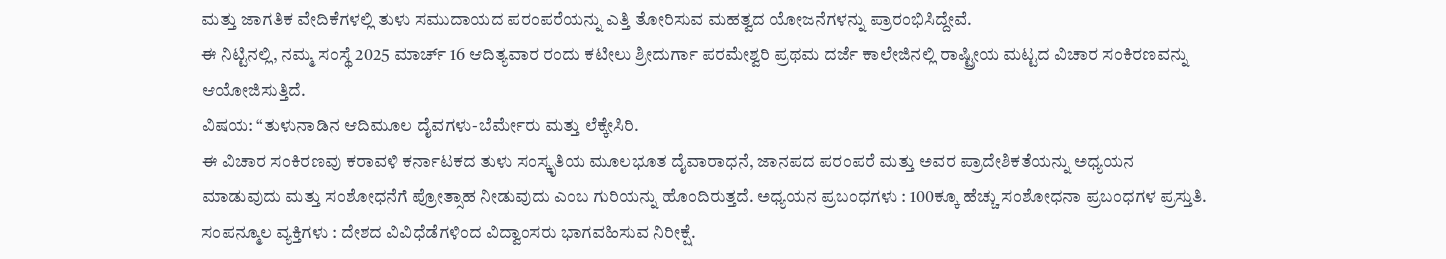ಮತ್ತು ಜಾಗತಿಕ ವೇದಿಕೆಗಳಲ್ಲಿ ತುಳು ಸಮುದಾಯದ ಪರಂಪರೆಯನ್ನು ಎತ್ತಿ ತೋರಿಸುವ ಮಹತ್ವದ ಯೋಜನೆಗಳನ್ನು ಪ್ರಾರಂಭಿಸಿದ್ದೇವೆ.
ಈ ನಿಟ್ಟಿನಲ್ಲಿ, ನಮ್ಮ ಸಂಸ್ಥೆ 2025 ಮಾರ್ಚ್ 16 ಆದಿತ್ಯವಾರ ರಂದು ಕಟೀಲು ಶ್ರೀದುರ್ಗಾ ಪರಮೇಶ್ವರಿ ಪ್ರಥಮ ದರ್ಜೆ ಕಾಲೇಜಿನಲ್ಲಿ ರಾಷ್ಟ್ರೀಯ ಮಟ್ಟದ ವಿಚಾರ ಸಂಕಿರಣವನ್ನು ಆಯೋಜಿಸುತ್ತಿದೆ.
ವಿಷಯ: “ತುಳುನಾಡಿನ ಆದಿಮೂಲ ದೈವಗಳು-ಬೆರ್ಮೇರು ಮತ್ತು ಲೆಕ್ಕೇಸಿರಿ.
ಈ ವಿಚಾರ ಸಂಕಿರಣವು ಕರಾವಳಿ ಕರ್ನಾಟಕದ ತುಳು ಸಂಸ್ಕೃತಿಯ ಮೂಲಭೂತ ದೈವಾರಾಧನೆ, ಜಾನಪದ ಪರಂಪರೆ ಮತ್ತು ಅವರ ಪ್ರಾದೇಶಿಕತೆಯನ್ನು ಅಧ್ಯಯನ ಮಾಡುವುದು ಮತ್ತು ಸಂಶೋಧನೆಗೆ ಪ್ರೋತ್ಸಾಹ ನೀಡುವುದು ಎಂಬ ಗುರಿಯನ್ನು ಹೊಂದಿರುತ್ತದೆ. ಅಧ್ಯಯನ ಪ್ರಬಂಧಗಳು : 100ಕ್ಕೂ ಹೆಚ್ಚು ಸಂಶೋಧನಾ ಪ್ರಬಂಧಗಳ ಪ್ರಸ್ತುತಿ. ಸಂಪನ್ಮೂಲ ವ್ಯಕ್ತಿಗಳು : ದೇಶದ ವಿವಿಧೆಡೆಗಳಿಂದ ವಿದ್ವಾಂಸರು ಭಾಗವಹಿಸುವ ನಿರೀಕ್ಷೆ.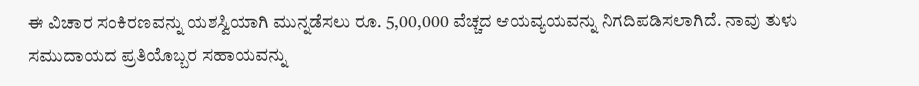ಈ ವಿಚಾರ ಸಂಕಿರಣವನ್ನು ಯಶಸ್ವಿಯಾಗಿ ಮುನ್ನಡೆಸಲು ರೂ. 5,00,000 ವೆಚ್ಚದ ಆಯವ್ಯಯವನ್ನು ನಿಗದಿಪಡಿಸಲಾಗಿದೆ. ನಾವು ತುಳು ಸಮುದಾಯದ ಪ್ರತಿಯೊಬ್ಬರ ಸಹಾಯವನ್ನು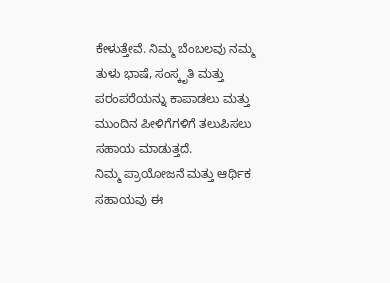ಕೇಳುತ್ತೇವೆ. ನಿಮ್ಮ ಬೆಂಬಲವು ನಮ್ಮ ತುಳು ಭಾಷೆ, ಸಂಸ್ಕೃತಿ ಮತ್ತು ಪರಂಪರೆಯನ್ನು ಕಾಪಾಡಲು ಮತ್ತು ಮುಂದಿನ ಪೀಳಿಗೆಗಳಿಗೆ ತಲುಪಿಸಲು ಸಹಾಯ ಮಾಡುತ್ತದೆ.
ನಿಮ್ಮ ಪ್ರಾಯೋಜನೆ ಮತ್ತು ಆರ್ಥಿಕ ಸಹಾಯವು ಈ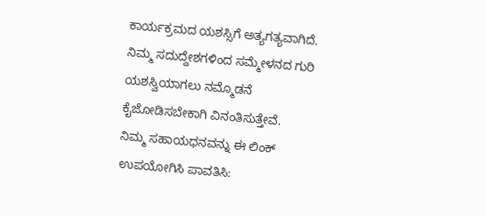ಕಾರ್ಯಕ್ರಮದ ಯಶಸ್ಸಿಗೆ ಅತ್ಯಗತ್ಯವಾಗಿದೆ. ನಿಮ್ಮ ಸದುದ್ದೇಶಗಳಿಂದ ಸಮ್ಮೇಳನದ ಗುರಿ ಯಶಸ್ವಿಯಾಗಲು ನಮ್ಮೊಡನೆ ಕೈಜೋಡಿಸಬೇಕಾಗಿ ವಿನಂತಿಸುತ್ತೇವೆ.
ನಿಮ್ಮ ಸಹಾಯಧನವನ್ನು ಈ ಲಿಂಕ್ ಉಪಯೋಗಿಸಿ ಪಾವತಿಸಿ: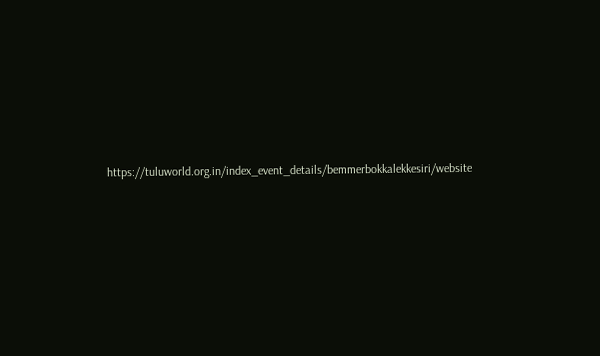https://tuluworld.org.in/index_event_details/bemmerbokkalekkesiri/website